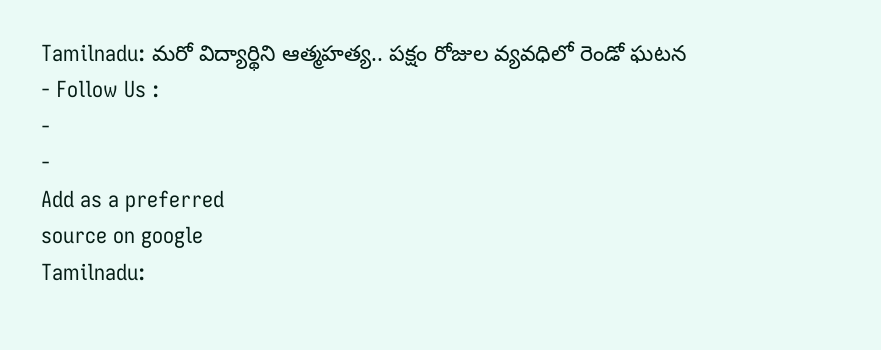Tamilnadu: మరో విద్యార్థిని ఆత్మహత్య.. పక్షం రోజుల వ్యవధిలో రెండో ఘటన
- Follow Us :
-
-
Add as a preferred
source on google
Tamilnadu: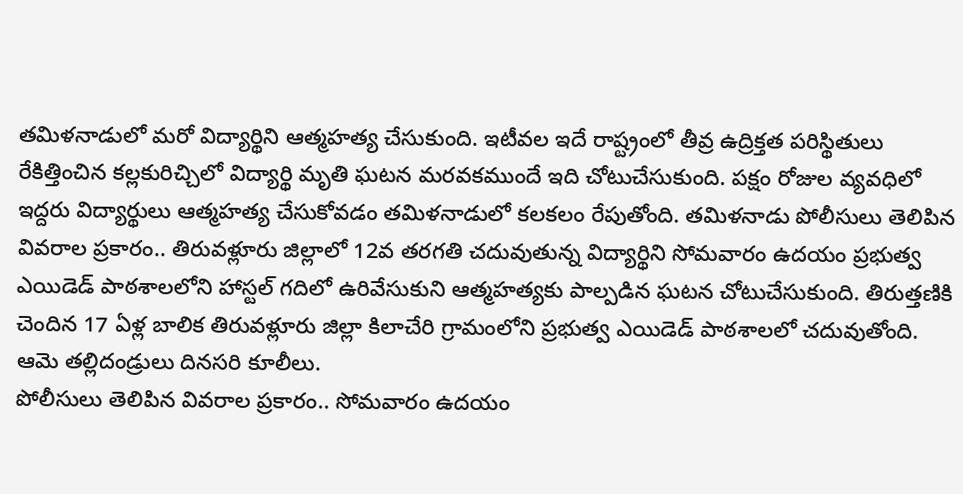తమిళనాడులో మరో విద్యార్థిని ఆత్మహత్య చేసుకుంది. ఇటీవల ఇదే రాష్ట్రంలో తీవ్ర ఉద్రిక్తత పరిస్థితులు రేకిత్తించిన కల్లకురిచ్చిలో విద్యార్థి మృతి ఘటన మరవకముందే ఇది చోటుచేసుకుంది. పక్షం రోజుల వ్యవధిలో ఇద్దరు విద్యార్థులు ఆత్మహత్య చేసుకోవడం తమిళనాడులో కలకలం రేపుతోంది. తమిళనాడు పోలీసులు తెలిపిన వివరాల ప్రకారం.. తిరువళ్లూరు జిల్లాలో 12వ తరగతి చదువుతున్న విద్యార్థిని సోమవారం ఉదయం ప్రభుత్వ ఎయిడెడ్ పాఠశాలలోని హాస్టల్ గదిలో ఉరివేసుకుని ఆత్మహత్యకు పాల్పడిన ఘటన చోటుచేసుకుంది. తిరుత్తణికి చెందిన 17 ఏళ్ల బాలిక తిరువళ్లూరు జిల్లా కిలాచేరి గ్రామంలోని ప్రభుత్వ ఎయిడెడ్ పాఠశాలలో చదువుతోంది. ఆమె తల్లిదండ్రులు దినసరి కూలీలు.
పోలీసులు తెలిపిన వివరాల ప్రకారం.. సోమవారం ఉదయం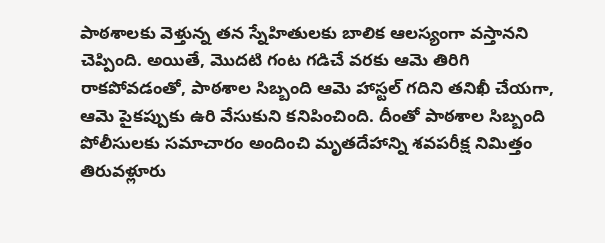పాఠశాలకు వెళ్తున్న తన స్నేహితులకు బాలిక ఆలస్యంగా వస్తానని చెప్పింది. అయితే, మొదటి గంట గడిచే వరకు ఆమె తిరిగి రాకపోవడంతో, పాఠశాల సిబ్బంది ఆమె హాస్టల్ గదిని తనిఖీ చేయగా, ఆమె పైకప్పుకు ఉరి వేసుకుని కనిపించింది. దీంతో పాఠశాల సిబ్బంది పోలీసులకు సమాచారం అందించి మృతదేహాన్ని శవపరీక్ష నిమిత్తం తిరువళ్లూరు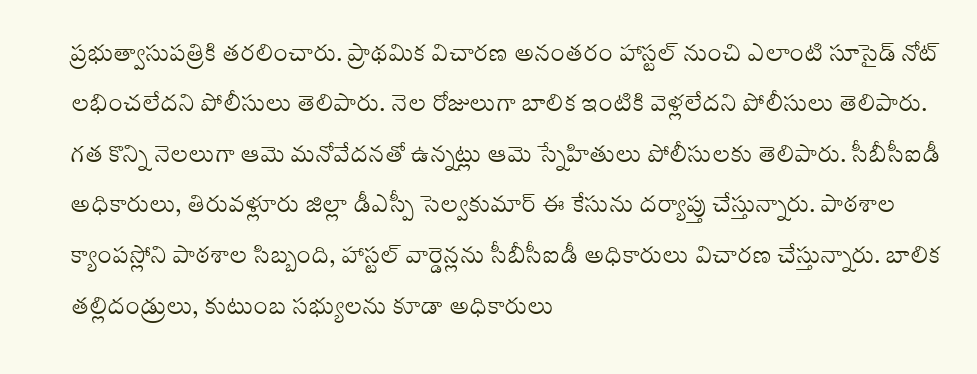ప్రభుత్వాసుపత్రికి తరలించారు. ప్రాథమిక విచారణ అనంతరం హాస్టల్ నుంచి ఎలాంటి సూసైడ్ నోట్ లభించలేదని పోలీసులు తెలిపారు. నెల రోజులుగా బాలిక ఇంటికి వెళ్లలేదని పోలీసులు తెలిపారు. గత కొన్ని నెలలుగా ఆమె మనోవేదనతో ఉన్నట్లు ఆమె స్నేహితులు పోలీసులకు తెలిపారు. సీబీసీఐడీ అధికారులు, తిరువళ్లూరు జిల్లా డీఎస్పీ సెల్వకుమార్ ఈ కేసును దర్యాప్తు చేస్తున్నారు. పాఠశాల క్యాంపస్లోని పాఠశాల సిబ్బంది, హాస్టల్ వార్డెన్లను సీబీసీఐడీ అధికారులు విచారణ చేస్తున్నారు. బాలిక తల్లిదండ్రులు, కుటుంబ సభ్యులను కూడా అధికారులు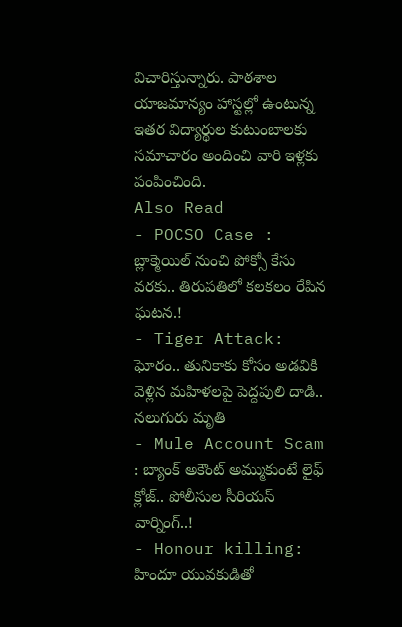విచారిస్తున్నారు. పాఠశాల యాజమాన్యం హాస్టల్లో ఉంటున్న ఇతర విద్యార్థుల కుటుంబాలకు సమాచారం అందించి వారి ఇళ్లకు పంపించింది.
Also Read
- POCSO Case : బ్లాక్మెయిల్ నుంచి పోక్సో కేసు వరకు.. తిరుపతిలో కలకలం రేపిన ఘటన.!
- Tiger Attack: ఘోరం.. తునికాకు కోసం అడవికి వెళ్లిన మహిళలపై పెద్దపులి దాడి.. నలుగురు మృతి
- Mule Account Scam : బ్యాంక్ అకౌంట్ అమ్ముకుంటే లైఫ్ క్లోజ్.. పోలీసుల సీరియస్ వార్నింగ్..!
- Honour killing: హిందూ యువకుడితో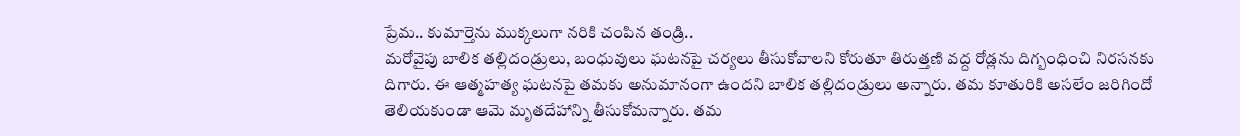ప్రేమ.. కుమార్తెను ముక్కలుగా నరికి చంపిన తండ్రి..
మరోవైపు బాలిక తల్లిదండ్రులు, బంధువులు ఘటనపై చర్యలు తీసుకోవాలని కోరుతూ తిరుత్తణి వద్ద రోడ్లను దిగ్బంధించి నిరసనకు దిగారు. ఈ ఆత్మహత్య ఘటనపై తమకు అనుమానంగా ఉందని బాలిక తల్లిదండ్రులు అన్నారు. తమ కూతురికి అసలేం జరిగిందో తెలియకుండా ఆమె మృతదేహాన్ని తీసుకోమన్నారు. తమ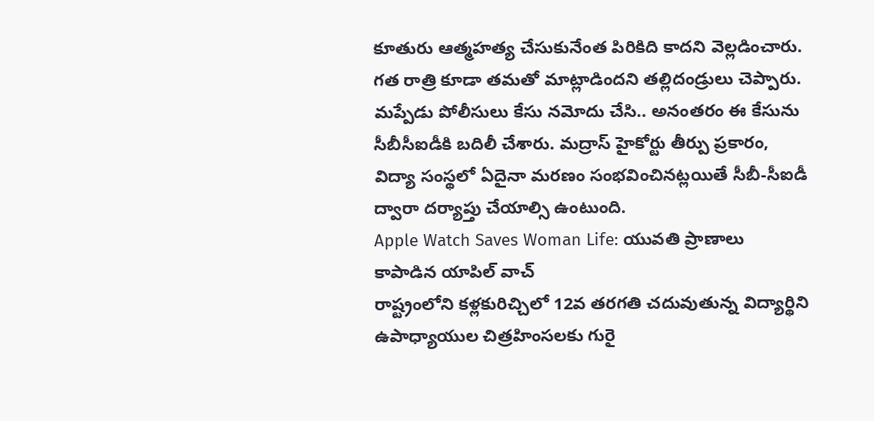కూతురు ఆత్మహత్య చేసుకునేంత పిరికిది కాదని వెల్లడించారు. గత రాత్రి కూడా తమతో మాట్లాడిందని తల్లిదండ్రులు చెప్పారు. మప్పేడు పోలీసులు కేసు నమోదు చేసి.. అనంతరం ఈ కేసును సీబీసీఐడీకి బదిలీ చేశారు. మద్రాస్ హైకోర్టు తీర్పు ప్రకారం, విద్యా సంస్థలో ఏదైనా మరణం సంభవించినట్లయితే సీబీ-సీఐడీ ద్వారా దర్యాప్తు చేయాల్సి ఉంటుంది.
Apple Watch Saves Woman Life: యువతి ప్రాణాలు కాపాడిన యాపిల్ వాచ్
రాష్ట్రంలోని కళ్లకురిచ్చిలో 12వ తరగతి చదువుతున్న విద్యార్థిని ఉపాధ్యాయుల చిత్రహింసలకు గురై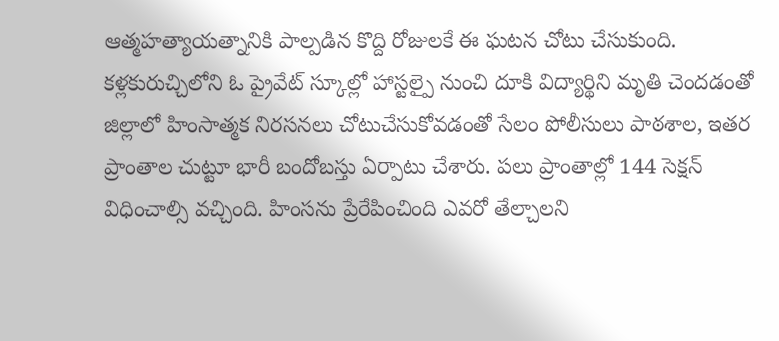ఆత్మహత్యాయత్నానికి పాల్పడిన కొద్ది రోజులకే ఈ ఘటన చోటు చేసుకుంది. కళ్లకురుచ్చిలోని ఓ ప్రైవేట్ స్కూల్లో హాస్టల్పై నుంచి దూకి విద్యార్థిని మృతి చెందడంతో జిల్లాలో హింసాత్మక నిరసనలు చోటుచేసుకోవడంతో సేలం పోలీసులు పాఠశాల, ఇతర ప్రాంతాల చుట్టూ భారీ బందోబస్తు ఏర్పాటు చేశారు. పలు ప్రాంతాల్లో 144 సెక్షన్ విధించాల్సి వచ్చింది. హింసను ప్రేరేపించింది ఎవరో తేల్చాలని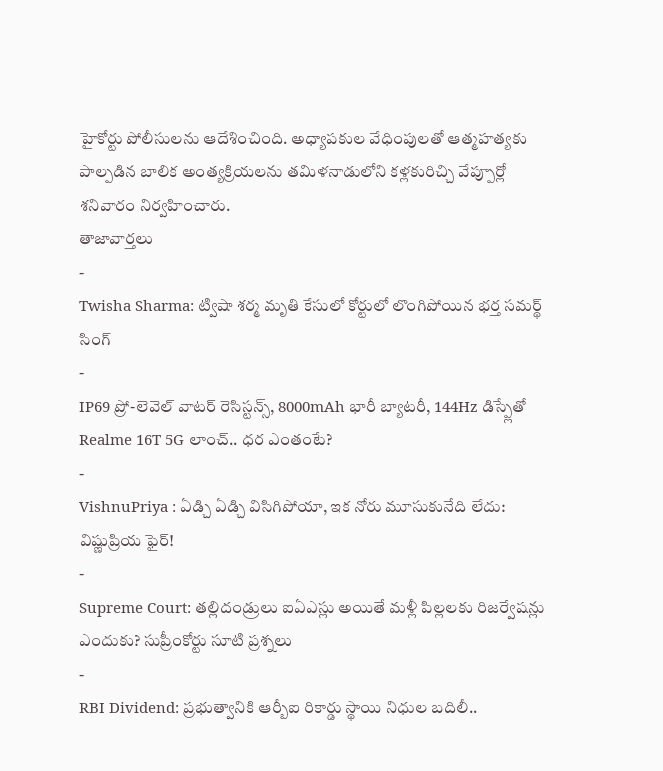హైకోర్టు పోలీసులను ఆదేశించింది. అధ్యాపకుల వేధింపులతో ఆత్మహత్యకు పాల్పడిన బాలిక అంత్యక్రియలను తమిళనాడులోని కళ్లకురిచ్చి వేప్పూర్లో శనివారం నిర్వహించారు.
తాజావార్తలు
-
Twisha Sharma: ట్విషా శర్మ మృతి కేసులో కోర్టులో లొంగిపోయిన భర్త సమర్థ్ సింగ్
-
IP69 ప్రో-లెవెల్ వాటర్ రెసిస్టన్స్, 8000mAh భారీ బ్యాటరీ, 144Hz డిస్ప్లేతో Realme 16T 5G లాంచ్.. ధర ఎంతంటే?
-
VishnuPriya : ఏడ్చి ఏడ్చి విసిగిపోయా, ఇక నోరు మూసుకునేది లేదు: విష్ణుప్రియ ఫైర్!
-
Supreme Court: తల్లిదండ్రులు ఐఏఎస్లు అయితే మళ్లీ పిల్లలకు రిజర్వేషన్లు ఎందుకు? సుప్రీంకోర్టు సూటి ప్రశ్నలు
-
RBI Dividend: ప్రభుత్వానికి ఆర్బీఐ రికార్డు స్థాయి నిధుల బదిలీ..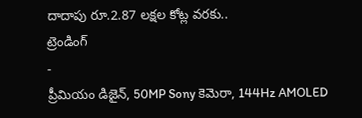దాదాపు రూ.2.87 లక్షల కోట్ల వరకు..
ట్రెండింగ్
-
ప్రీమియం డిజైన్, 50MP Sony కెమెరా, 144Hz AMOLED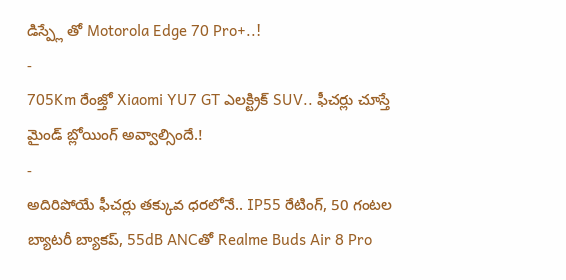డిస్ప్లే తో Motorola Edge 70 Pro+..!
-
705Km రేంజ్తో Xiaomi YU7 GT ఎలక్ట్రిక్ SUV.. ఫీచర్లు చూస్తే మైండ్ బ్లోయింగ్ అవ్వాల్సిందే.!
-
అదిరిపోయే ఫీచర్లు తక్కువ ధరలోనే.. IP55 రేటింగ్, 50 గంటల బ్యాటరీ బ్యాకప్, 55dB ANCతో Realme Buds Air 8 Pro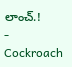లాంచ్.!
-
Cockroach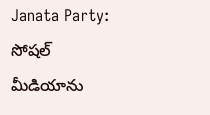Janata Party: సోషల్ మీడియాను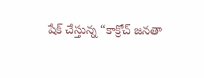షేక్ చేస్తున్న “కాక్రోచ్ జనతా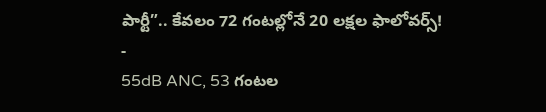పార్టీ”.. కేవలం 72 గంటల్లోనే 20 లక్షల ఫాలోవర్స్!
-
55dB ANC, 53 గంటల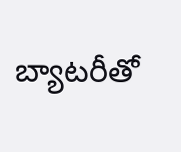బ్యాటరీతో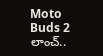Moto Buds 2 లాంచ్..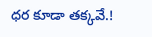ధర కూడా తక్కవే.!